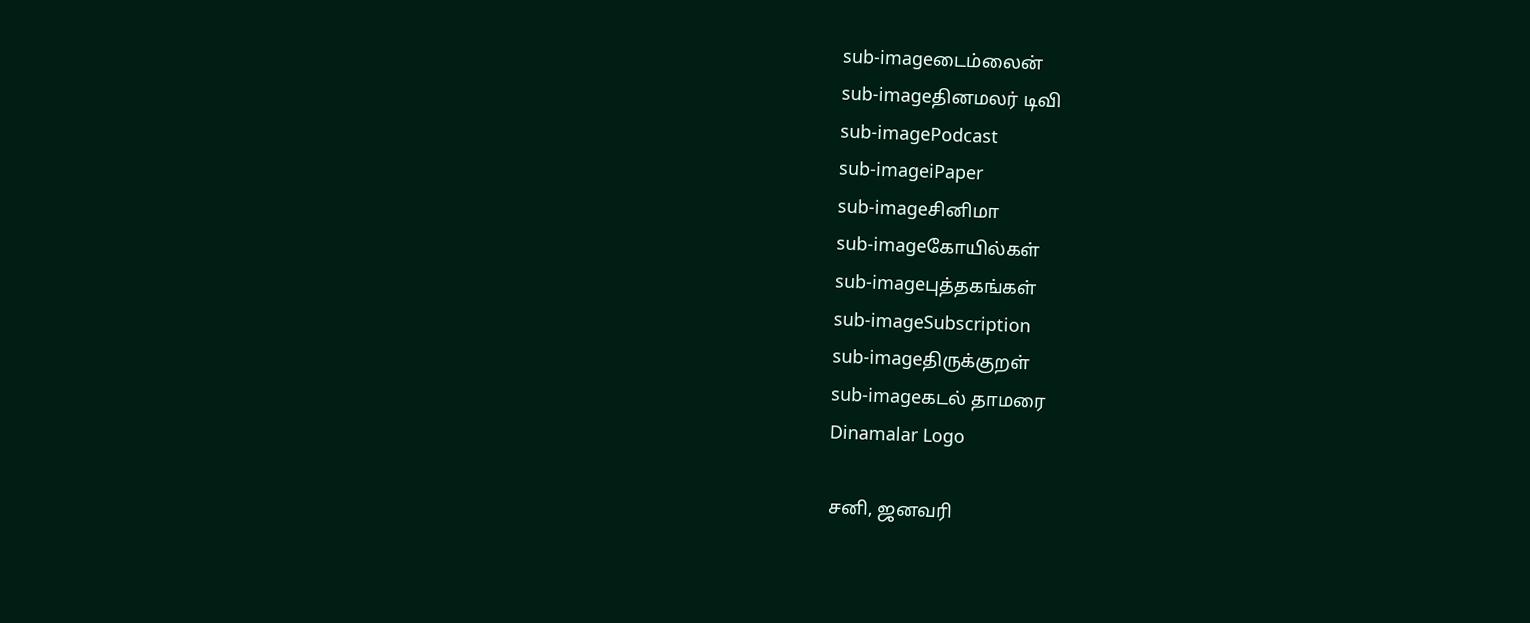sub-imageடைம்லைன்
sub-imageதினமலர் டிவி
sub-imagePodcast
sub-imageiPaper
sub-imageசினிமா
sub-imageகோயில்கள்
sub-imageபுத்தகங்கள்
sub-imageSubscription
sub-imageதிருக்குறள்
sub-imageகடல் தாமரை
Dinamalar Logo

சனி, ஜனவரி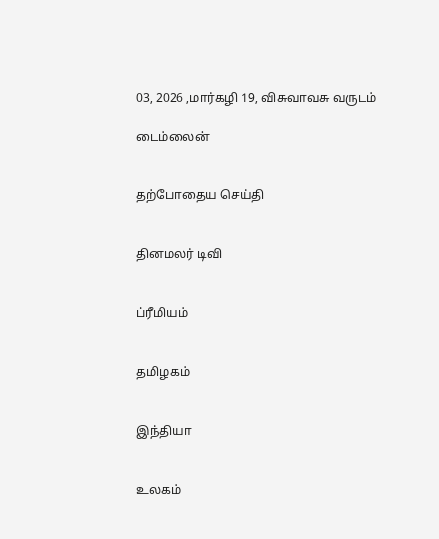03, 2026 ,மார்கழி 19, விசுவாவசு வருடம்

டைம்லைன்


தற்போதைய செய்தி


தினமலர் டிவி


ப்ரீமியம்


தமிழகம்


இந்தியா


உலகம்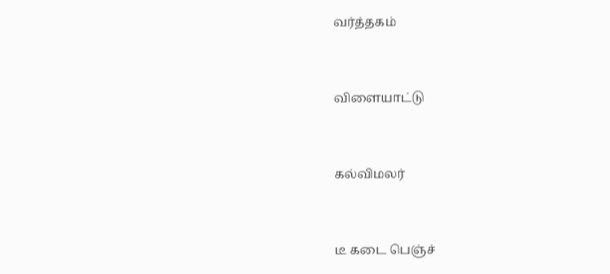வர்த்தகம்


விளையாட்டு


கல்விமலர்


டீ கடை பெஞ்ச்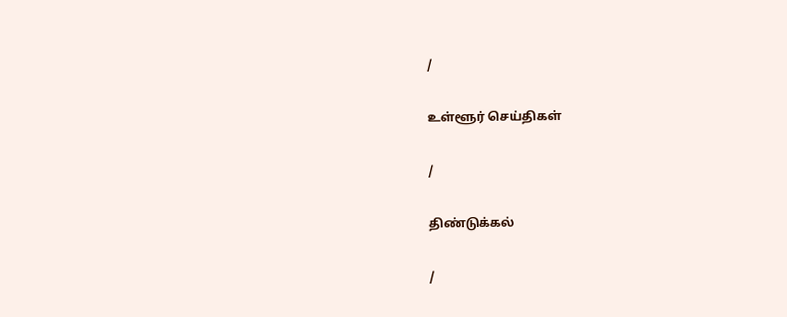/

உள்ளூர் செய்திகள்

/

திண்டுக்கல்

/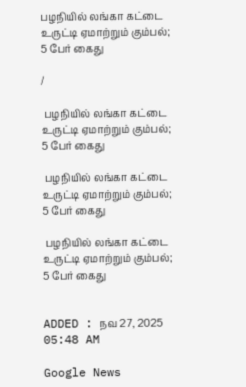பழநியில் லங்கா கட்டை உருட்டி ஏமாற்றும் கும்பல்; 5 பேர் கைது

/

 பழநியில் லங்கா கட்டை உருட்டி ஏமாற்றும் கும்பல்; 5 பேர் கைது

 பழநியில் லங்கா கட்டை உருட்டி ஏமாற்றும் கும்பல்; 5 பேர் கைது

 பழநியில் லங்கா கட்டை உருட்டி ஏமாற்றும் கும்பல்; 5 பேர் கைது


ADDED : நவ 27, 2025 05:48 AM

Google News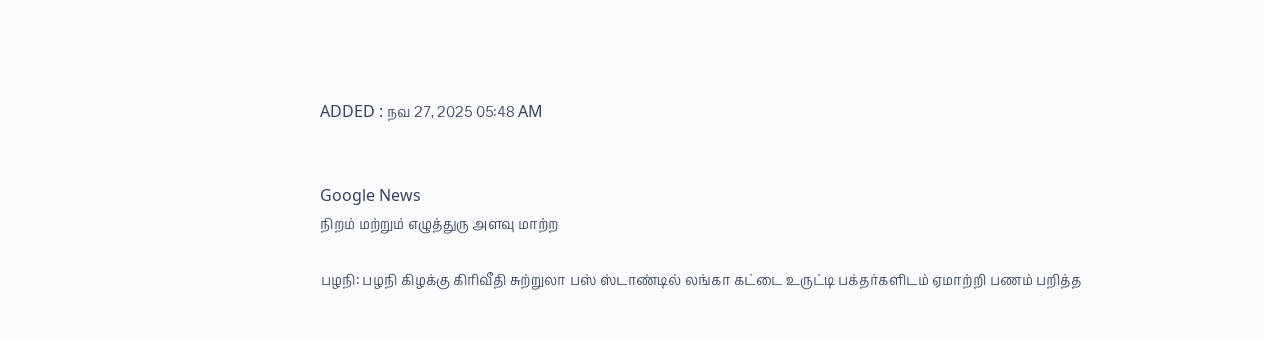ADDED : நவ 27, 2025 05:48 AM


Google News
நிறம் மற்றும் எழுத்துரு அளவு மாற்ற

பழநி: பழநி கிழக்கு கிரிவீதி சுற்றுலா பஸ் ஸ்டாண்டில் லங்கா கட்டை உருட்டி பக்தர்களிடம் ஏமாற்றி பணம் பறித்த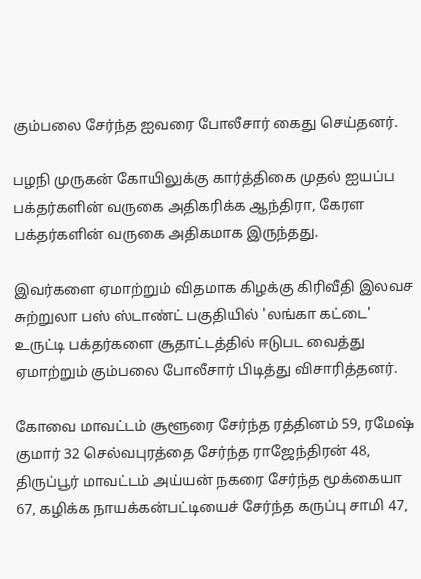கும்பலை சேர்ந்த ஐவரை போலீசார் கைது செய்தனர்.

பழநி முருகன் கோயிலுக்கு கார்த்திகை முதல் ஐயப்ப பக்தர்களின் வருகை அதிகரிக்க ஆந்திரா, கேரள பக்தர்களின் வருகை அதிகமாக இருந்தது.

இவர்களை ஏமாற்றும் விதமாக கிழக்கு கிரிவீதி இலவச சுற்றுலா பஸ் ஸ்டாண்ட் பகுதியில் 'லங்கா கட்டை' உருட்டி பக்தர்களை சூதாட்டத்தில் ஈடுபட வைத்து ஏமாற்றும் கும்பலை போலீசார் பிடித்து விசாரித்தனர்.

கோவை மாவட்டம் சூளூரை சேர்ந்த ரத்தினம் 59, ரமேஷ் குமார் 32 செல்வபுரத்தை சேர்ந்த ராஜேந்திரன் 48, திருப்பூர் மாவட்டம் அய்யன் நகரை சேர்ந்த மூக்கையா 67, கழிக்க நாயக்கன்பட்டியைச் சேர்ந்த கருப்பு சாமி 47,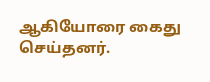ஆகியோரை கைது செய்தனர்.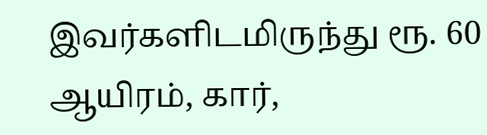இவர்களிடமிருந்து ரூ. 60 ஆயிரம், கார்,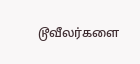டூவீலர்களை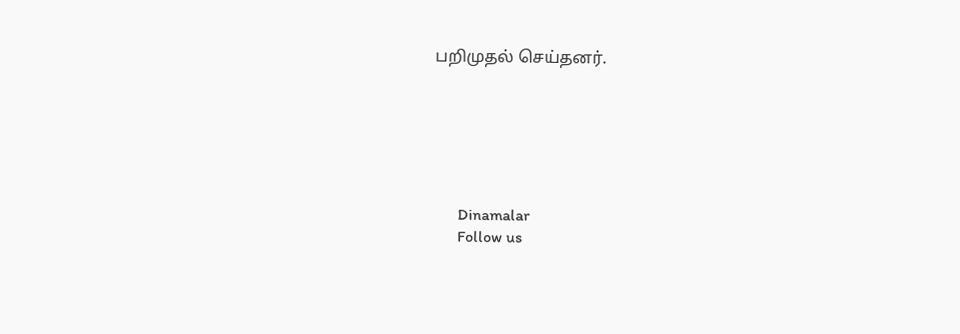பறிமுதல் செய்தனர்.






      Dinamalar
      Follow us